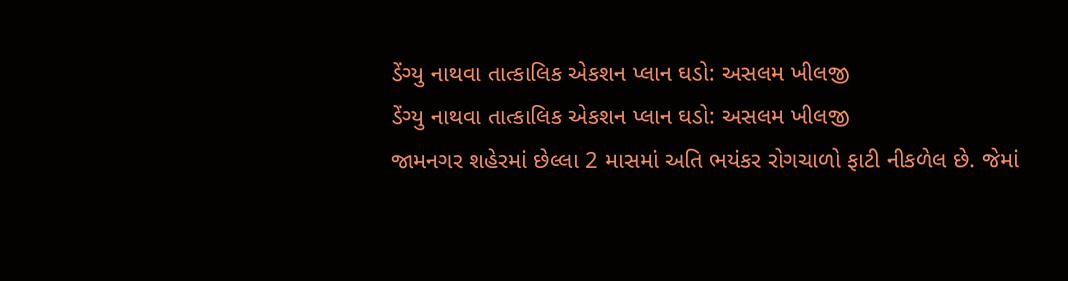ડેંગ્યુ નાથવા તાત્કાલિક એકશન પ્લાન ઘડો: અસલમ ખીલજી
ડેંગ્યુ નાથવા તાત્કાલિક એકશન પ્લાન ઘડો: અસલમ ખીલજી
જામનગર શહેરમાં છેલ્લા 2 માસમાં અતિ ભયંકર રોગચાળો ફાટી નીકળેલ છે. જેમાં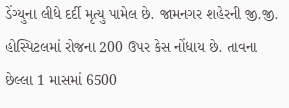ડેંગ્યુના લીધે દર્દી મૃત્યુ પામેલ છે. જામનગર શહેરની જી.જી. હોસ્પિટલમાં રોજના 200 ઉપર કેસ નોંધાય છે. તાવના છેલ્લા 1 માસમાં 6500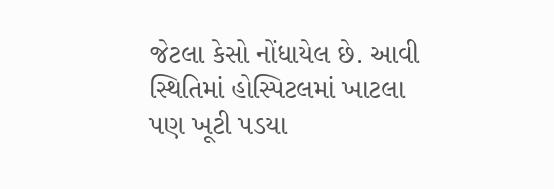જેટલા કેસો નોંધાયેલ છે. આવી સ્થિતિમાં હોસ્પિટલમાં ખાટલા પણ ખૂટી પડયા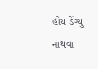હોય ડેંગ્યુ નાથવા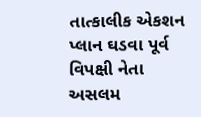તાત્કાલીક એકશન પ્લાન ઘડવા પૂર્વ વિપક્ષી નેતા અસલમ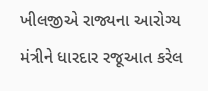ખીલજીએ રાજ્યના આરોગ્ય મંત્રીને ધારદાર રજૂઆત કરેલ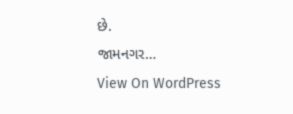છે.
જામનગર…
View On WordPress